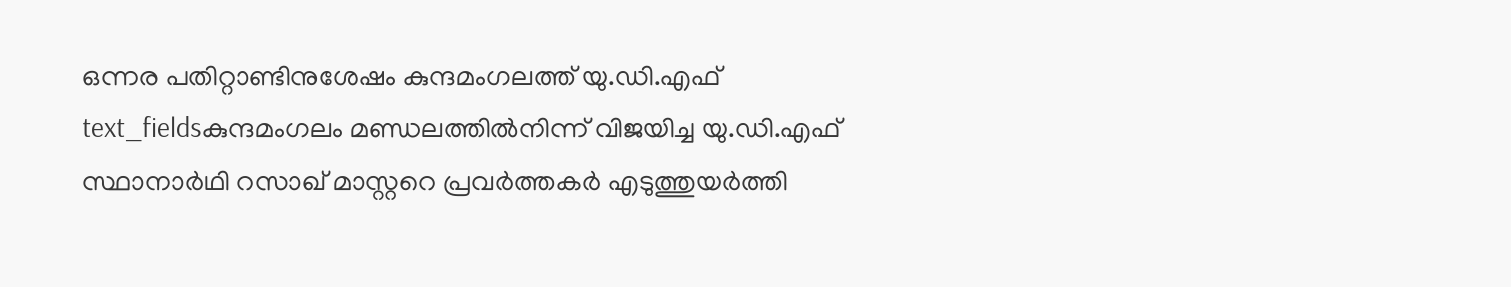ഒന്നര പതിറ്റാണ്ടിനുശേഷം കുന്ദമംഗലത്ത് യു.ഡി.എഫ്
text_fieldsകുന്ദമംഗലം മണ്ഡലത്തിൽനിന്ന് വിജയിച്ച യു.ഡി.എഫ് സ്ഥാനാർഥി റസാഖ് മാസ്റ്ററെ പ്രവർത്തകർ എടുത്തുയർത്തി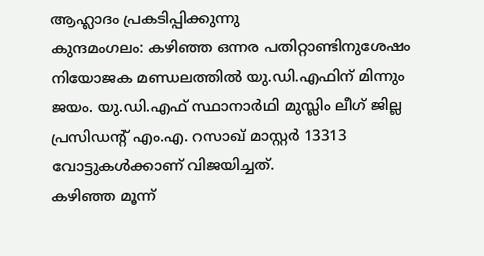ആഹ്ലാദം പ്രകടിപ്പിക്കുന്നു
കുന്ദമംഗലം: കഴിഞ്ഞ ഒന്നര പതിറ്റാണ്ടിനുശേഷം നിയോജക മണ്ഡലത്തിൽ യു.ഡി.എഫിന് മിന്നും ജയം. യു.ഡി.എഫ് സ്ഥാനാർഥി മുസ്ലിം ലീഗ് ജില്ല പ്രസിഡന്റ് എം.എ. റസാഖ് മാസ്റ്റർ 13313 വോട്ടുകൾക്കാണ് വിജയിച്ചത്.
കഴിഞ്ഞ മൂന്ന്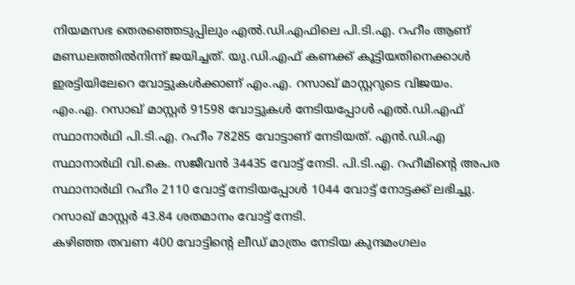നിയമസഭ തെരഞ്ഞെടുപ്പിലും എൽ.ഡി.എഫിലെ പി.ടി.എ. റഹീം ആണ് മണ്ഡലത്തിൽനിന്ന് ജയിച്ചത്. യു.ഡി.എഫ് കണക്ക് കൂട്ടിയതിനെക്കാൾ ഇരട്ടിയിലേറെ വോട്ടുകൾക്കാണ് എം.എ. റസാഖ് മാസ്റ്ററുടെ വിജയം. എം.എ. റസാഖ് മാസ്റ്റർ 91598 വോട്ടുകൾ നേടിയപ്പോൾ എൽ.ഡി.എഫ് സ്ഥാനാർഥി പി.ടി.എ. റഹീം 78285 വോട്ടാണ് നേടിയത്. എൻ.ഡി.എ സ്ഥാനാർഥി വി.കെ. സജീവൻ 34435 വോട്ട് നേടി. പി.ടി.എ. റഹീമിന്റെ അപര സ്ഥാനാർഥി റഹീം 2110 വോട്ട് നേടിയപ്പോൾ 1044 വോട്ട് നോട്ടക്ക് ലഭിച്ചു. റസാഖ് മാസ്റ്റർ 43.84 ശതമാനം വോട്ട് നേടി.
കഴിഞ്ഞ തവണ 400 വോട്ടിന്റെ ലീഡ് മാത്രം നേടിയ കുന്ദമംഗലം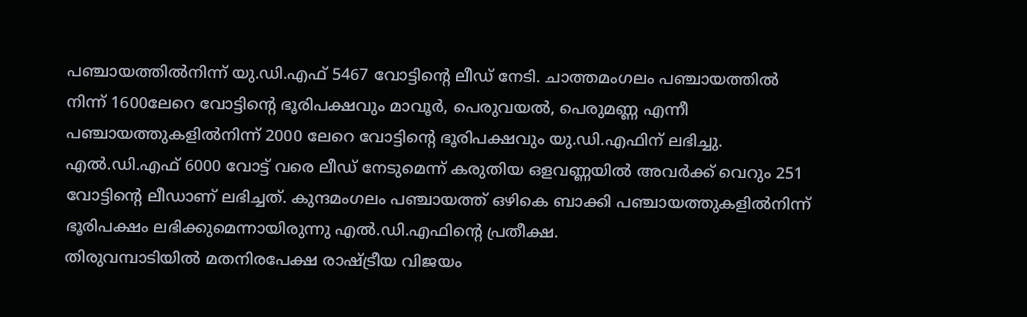പഞ്ചായത്തിൽനിന്ന് യു.ഡി.എഫ് 5467 വോട്ടിന്റെ ലീഡ് നേടി. ചാത്തമംഗലം പഞ്ചായത്തിൽ നിന്ന് 1600ലേറെ വോട്ടിന്റെ ഭൂരിപക്ഷവും മാവൂർ, പെരുവയൽ, പെരുമണ്ണ എന്നീ പഞ്ചായത്തുകളിൽനിന്ന് 2000 ലേറെ വോട്ടിന്റെ ഭൂരിപക്ഷവും യു.ഡി.എഫിന് ലഭിച്ചു. എൽ.ഡി.എഫ് 6000 വോട്ട് വരെ ലീഡ് നേടുമെന്ന് കരുതിയ ഒളവണ്ണയിൽ അവർക്ക് വെറും 251 വോട്ടിന്റെ ലീഡാണ് ലഭിച്ചത്. കുന്ദമംഗലം പഞ്ചായത്ത് ഒഴികെ ബാക്കി പഞ്ചായത്തുകളിൽനിന്ന് ഭൂരിപക്ഷം ലഭിക്കുമെന്നായിരുന്നു എൽ.ഡി.എഫിന്റെ പ്രതീക്ഷ.
തിരുവമ്പാടിയിൽ മതനിരപേക്ഷ രാഷ്ട്രീയ വിജയം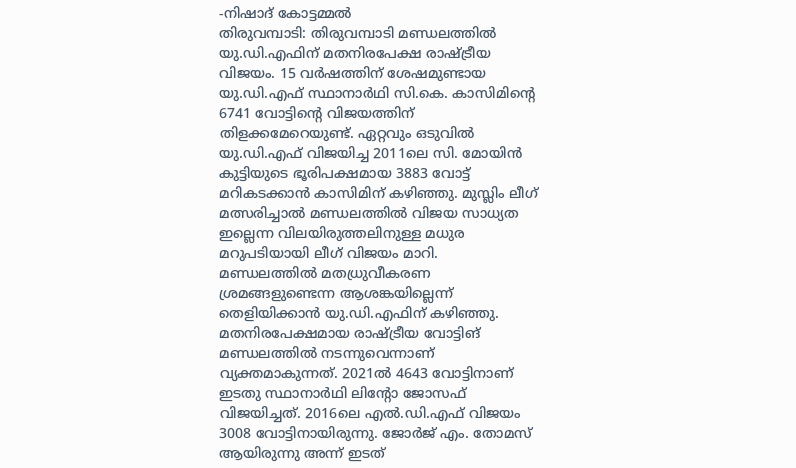-നിഷാദ് കോട്ടമ്മൽ
തിരുവമ്പാടി: തിരുവമ്പാടി മണ്ഡലത്തിൽ യു.ഡി.എഫിന് മതനിരപേക്ഷ രാഷ്ട്രീയ വിജയം. 15 വർഷത്തിന് ശേഷമുണ്ടായ യു.ഡി.എഫ് സ്ഥാനാർഥി സി.കെ. കാസിമിന്റെ 6741 വോട്ടിന്റെ വിജയത്തിന് തിളക്കമേറെയുണ്ട്. ഏറ്റവും ഒടുവിൽ യു.ഡി.എഫ് വിജയിച്ച 2011ലെ സി. മോയിൻ കുട്ടിയുടെ ഭൂരിപക്ഷമായ 3883 വോട്ട് മറികടക്കാൻ കാസിമിന് കഴിഞ്ഞു. മുസ്ലിം ലീഗ് മത്സരിച്ചാൽ മണ്ഡലത്തിൽ വിജയ സാധ്യത ഇല്ലെന്ന വിലയിരുത്തലിനുള്ള മധുര മറുപടിയായി ലീഗ് വിജയം മാറി.
മണ്ഡലത്തിൽ മതധ്രുവീകരണ ശ്രമങ്ങളുണ്ടെന്ന ആശങ്കയില്ലെന്ന് തെളിയിക്കാൻ യു.ഡി.എഫിന് കഴിഞ്ഞു. മതനിരപേക്ഷമായ രാഷ്ട്രീയ വോട്ടിങ് മണ്ഡലത്തിൽ നടന്നുവെന്നാണ് വ്യക്തമാകുന്നത്. 2021ൽ 4643 വോട്ടിനാണ് ഇടതു സ്ഥാനാർഥി ലിന്റോ ജോസഫ് വിജയിച്ചത്. 2016ലെ എൽ.ഡി.എഫ് വിജയം 3008 വോട്ടിനായിരുന്നു. ജോർജ് എം. തോമസ് ആയിരുന്നു അന്ന് ഇടത്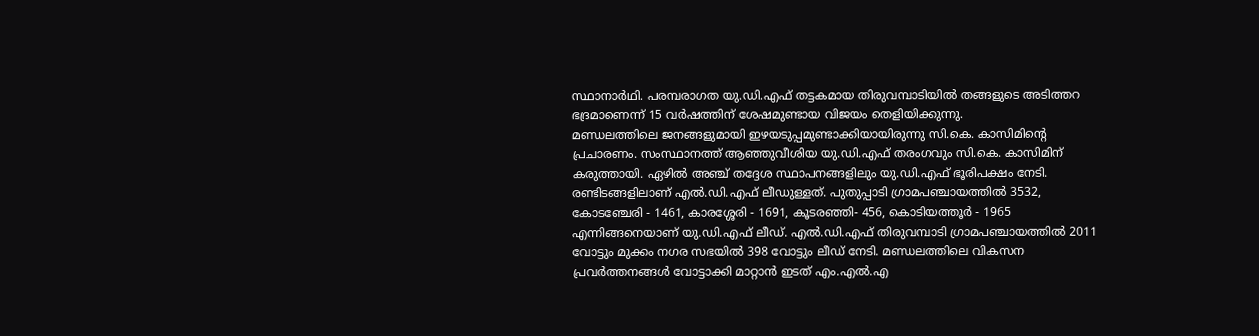സ്ഥാനാർഥി. പരമ്പരാഗത യു.ഡി.എഫ് തട്ടകമായ തിരുവമ്പാടിയിൽ തങ്ങളുടെ അടിത്തറ ഭദ്രമാണെന്ന് 15 വർഷത്തിന് ശേഷമുണ്ടായ വിജയം തെളിയിക്കുന്നു.
മണ്ഡലത്തിലെ ജനങ്ങളുമായി ഇഴയടുപ്പമുണ്ടാക്കിയായിരുന്നു സി.കെ. കാസിമിന്റെ പ്രചാരണം. സംസ്ഥാനത്ത് ആഞ്ഞുവീശിയ യു.ഡി.എഫ് തരംഗവും സി.കെ. കാസിമിന് കരുത്തായി. ഏഴിൽ അഞ്ച് തദ്ദേശ സ്ഥാപനങ്ങളിലും യു.ഡി.എഫ് ഭൂരിപക്ഷം നേടി. രണ്ടിടങ്ങളിലാണ് എൽ.ഡി.എഫ് ലീഡുള്ളത്. പുതുപ്പാടി ഗ്രാമപഞ്ചായത്തിൽ 3532, കോടഞ്ചേരി - 1461, കാരശ്ശേരി - 1691, കൂടരഞ്ഞി- 456, കൊടിയത്തൂർ - 1965 എന്നിങ്ങനെയാണ് യു.ഡി.എഫ് ലീഡ്. എൽ.ഡി.എഫ് തിരുവമ്പാടി ഗ്രാമപഞ്ചായത്തിൽ 2011 വോട്ടും മുക്കം നഗര സഭയിൽ 398 വോട്ടും ലീഡ് നേടി. മണ്ഡലത്തിലെ വികസന പ്രവർത്തനങ്ങൾ വോട്ടാക്കി മാറ്റാൻ ഇടത് എം.എൽ.എ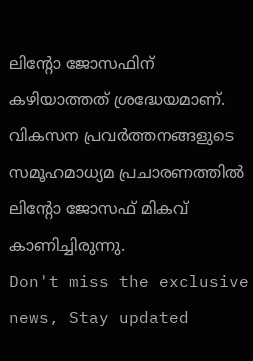ലിന്റോ ജോസഫിന് കഴിയാത്തത് ശ്രദ്ധേയമാണ്. വികസന പ്രവർത്തനങ്ങളുടെ സമൂഹമാധ്യമ പ്രചാരണത്തിൽ ലിന്റോ ജോസഫ് മികവ് കാണിച്ചിരുന്നു.
Don't miss the exclusive news, Stay updated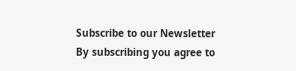Subscribe to our Newsletter
By subscribing you agree to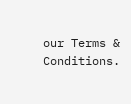our Terms & Conditions.